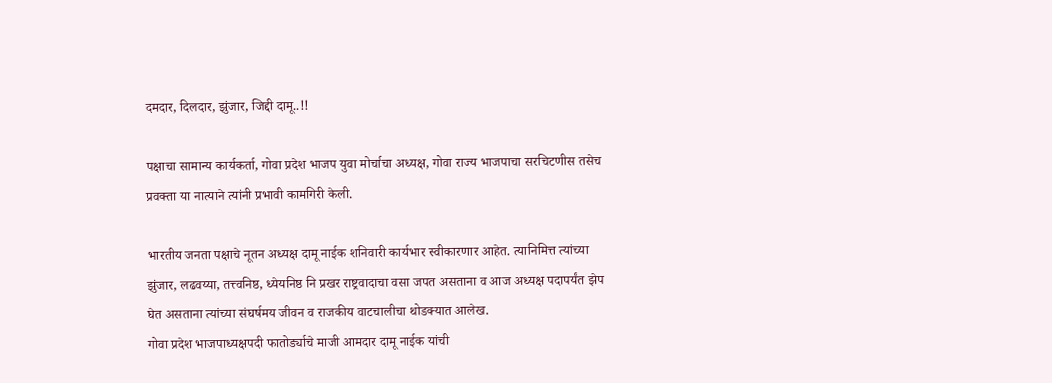दमदार, दिलदार, झुंजार, जिद्दी दामू..!!

पक्षाचा सामान्य कार्यकर्ता, गोवा प्रदेश भाजप युवा मोर्चाचा अध्यक्ष, गोवा राज्य भाजपाचा सरचिटणीस तसेच प्रवक्ता या नात्याने त्यांनी प्रभावी कामगिरी केली.

भारतीय जनता पक्षाचे नूतन अध्यक्ष दामू नाईक शनिवारी कार्यभार स्वीकारणार आहेत. त्यानिमित्त त्यांच्या झुंजार, लढवय्या, तत्त्वनिष्ठ, ध्येयनिष्ठ नि प्रखर राष्ट्रवादाचा वसा जपत असताना व आज अध्यक्ष पदापर्यंत झेप घेत असताना त्यांच्या संघर्षमय जीवन व राजकीय वाटचालीचा थोडक्यात आलेख.
गोवा प्रदेश भाजपाध्यक्षपदी फातोर्ड्याचे माजी आमदार दामू नाईक यांची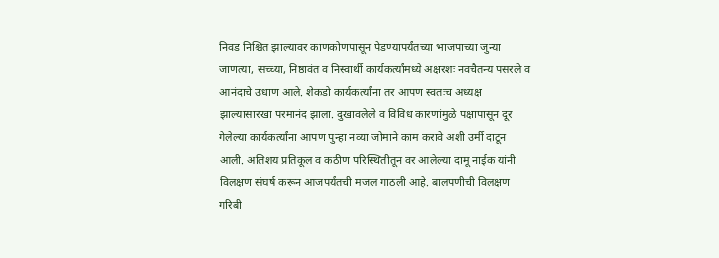निवड निश्चित झाल्यावर काणकोणपासून पेडण्यापर्यंतच्या भाजपाच्या जुन्या जाणत्या, सच्च्या, निष्ठावंत व निस्वार्थी कार्यकर्त्यांमध्ये अक्षरशः नवचैतन्य पसरले व आनंदाचे उधाण आले. शेकडो कार्यकर्त्यांना तर आपण स्वतःच अध्यक्ष झाल्यासारखा परमानंद झाला. दुखावलेले व विविध कारणांमुळे पक्षापासून दूर गेलेल्या कार्यकर्त्यांना आपण पुन्हा नव्या जोमाने काम करावे अशी उर्मी दाटून आली. अतिशय प्रतिकूल व कठीण परिस्थितीतून वर आलेल्या दामू नाईक यांनी विलक्षण संघर्ष करून आजपर्यंतची मजल गाठली आहे. बालपणीची विलक्षण गरिबी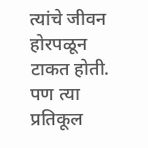त्यांचे जीवन होरपळून टाकत होती. पण त्या प्रतिकूल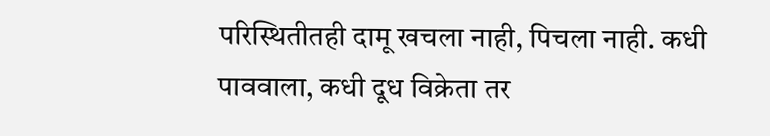परिस्थितीतही दामू खचला नाही, पिचला नाही. कधी पाववाला, कधी दूध विक्रेता तर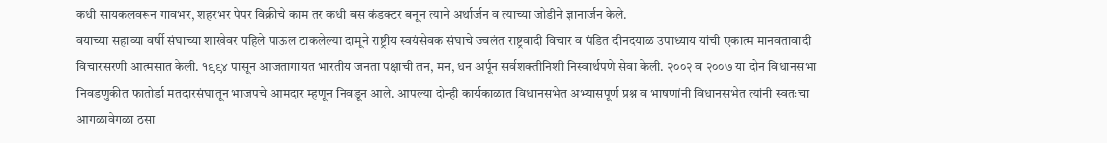कधी सायकलवरून गावभर, शहरभर पेपर विक्रीचे काम तर कधी बस कंडक्टर बनून त्याने अर्थार्जन व त्याच्या जोडीने ज्ञानार्जन केले.
वयाच्या सहाव्या वर्षी संघाच्या शाखेवर पहिले पाऊल टाकलेल्या दामूने राष्ट्रीय स्वयंसेवक संघाचे ज्वलंत राष्ट्रवादी विचार व पंडित दीनदयाळ उपाध्याय यांची एकात्म मानवतावादी विचारसरणी आत्मसात केली. १९९४ पासून आजतागायत भारतीय जनता पक्षाची तन, मन, धन अर्पून सर्वशक्तीनिशी निस्वार्थपणे सेवा केली. २००२ व २००७ या दोन विधानसभा निवडणुकीत फातोर्डा मतदारसंघातून भाजपचे आमदार म्हणून निवडून आले. आपल्या दोन्ही कार्यकाळात विधानसभेत अभ्यासपूर्ण प्रश्न व भाषणांनी विधानसभेत त्यांनी स्वतःचा आगळावेगळा ठसा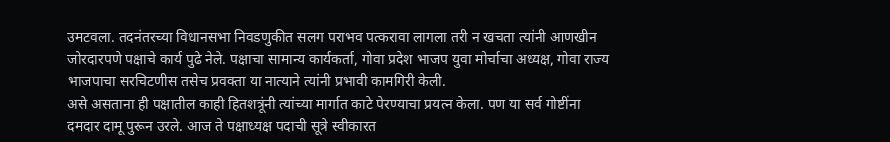उमटवला. तदनंतरच्या विधानसभा निवडणुकीत सलग पराभव पत्करावा लागला तरी न खचता त्यांनी आणखीन जोरदारपणे पक्षाचे कार्य पुढे नेले. पक्षाचा सामान्य कार्यकर्ता, गोवा प्रदेश भाजप युवा मोर्चाचा अध्यक्ष, गोवा राज्य भाजपाचा सरचिटणीस तसेच प्रवक्ता या नात्याने त्यांनी प्रभावी कामगिरी केली.
असे असताना ही पक्षातील काही हितशत्रूंनी त्यांच्या मार्गात काटे पेरण्याचा प्रयत्न केला. पण या सर्व गोष्टींना दमदार दामू पुरून उरले. आज ते पक्षाध्यक्ष पदाची सूत्रे स्वीकारत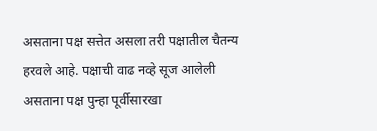असताना पक्ष सत्तेत असला तरी पक्षातील चैतन्य हरवले आहे. पक्षाची वाढ नव्हे सूज आलेली असताना पक्ष पुन्हा पूर्वीसारखा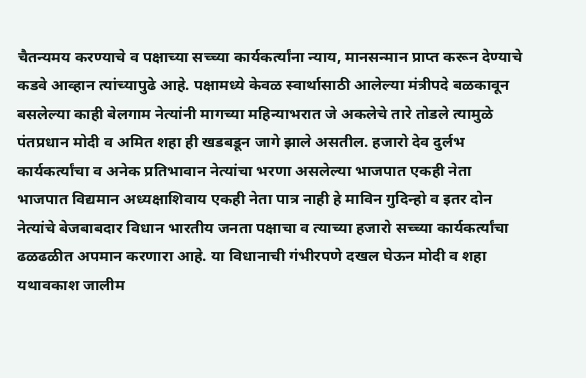चैतन्यमय करण्याचे व पक्षाच्या सच्च्या कार्यकर्त्यांना न्याय, मानसन्मान प्राप्त करून देण्याचे कडवे आव्हान त्यांच्यापुढे आहे. पक्षामध्ये केवळ स्वार्थासाठी आलेल्या मंत्रीपदे बळकावून बसलेल्या काही बेलगाम नेत्यांनी मागच्या महिन्याभरात जे अकलेचे तारे तोडले त्यामुळे पंतप्रधान मोदी व अमित शहा ही खडबडून जागे झाले असतील. हजारो देव दुर्लभ कार्यकर्त्यांचा व अनेक प्रतिभावान नेत्यांचा भरणा असलेल्या भाजपात एकही नेता भाजपात विद्यमान अध्यक्षाशिवाय एकही नेता पात्र नाही हे माविन गुदिन्हो व इतर दोन नेत्यांचे बेजबाबदार विधान भारतीय जनता पक्षाचा व त्याच्या हजारो सच्च्या कार्यकर्त्यांचा ढळढळीत अपमान करणारा आहे. या विधानाची गंभीरपणे दखल घेऊन मोदी व शहा यथावकाश जालीम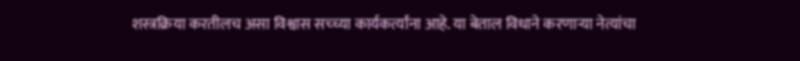शस्त्रक्रिया करतीलच असा विश्वास सच्च्या कार्यकर्त्यांना आहे. या बेताल विधाने करणाऱ्या नेत्यांचा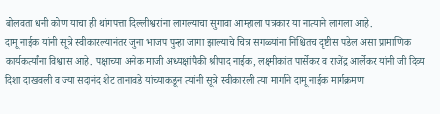बोलवता धनी कोण याचा ही थांगपत्ता दिल्लीश्वरांना लागल्याचा सुगावा आम्हाला पत्रकार या नात्याने लागला आहे.
दामू नाईक यांनी सूत्रे स्वीकारल्यानंतर जुना भाजप पुन्हा जागा झाल्याचे चित्र सगळ्यांना निश्चितच दृष्टीस पडेल असा प्रामाणिक कार्यकर्त्यांना विश्वास आहे. पक्षाच्या अनेक माजी अध्यक्षांपैकी श्रीपाद नाईक, लक्ष्मीकांत पार्सेकर व राजेंद्र आर्लेकर यांनी जी दिव्य दिशा दाखवली व ज्या सदानंद शेट तानावडे यांच्याकडून त्यांनी सूत्रे स्वीकारली त्या मार्गाने दामू नाईक मार्गक्रमण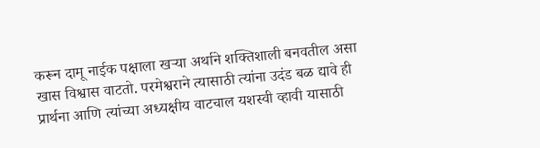करून दामू नाईक पक्षाला खऱ्या अर्थाने शक्तिशाली बनवतील असा खास विश्वास वाटतो. परमेश्वराने त्यासाठी त्यांना उदंड बळ द्यावे ही प्रार्थना आणि त्यांच्या अध्यक्षीय वाटचाल यशस्वी व्हावी यासाठी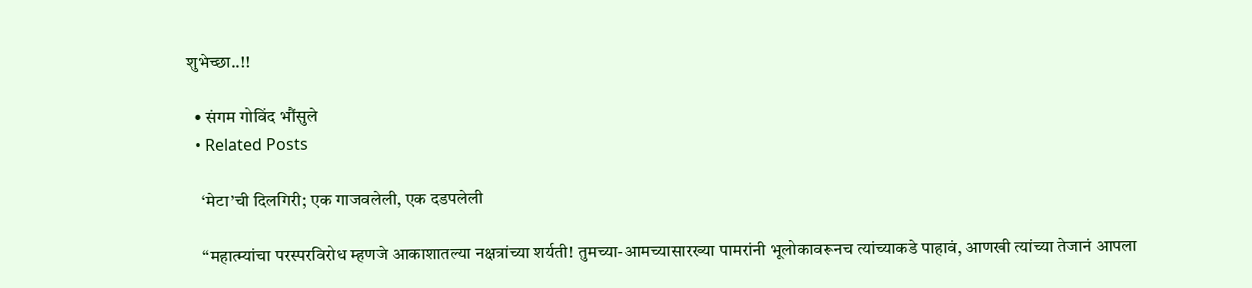शुभेच्छा..!!

  • संगम गोविंद भौंसुले
  • Related Posts

    ‘मेटा’ची दिलगिरी; एक गाजवलेली, एक दडपलेली

    “महात्म्यांचा परस्परविरोध म्हणजे आकाशातल्या नक्षत्रांच्या शर्यती! तुमच्या-आमच्यासारख्या पामरांनी भूलोकावरूनच त्यांच्याकडे पाहावं, आणखी त्यांच्या तेजानं आपला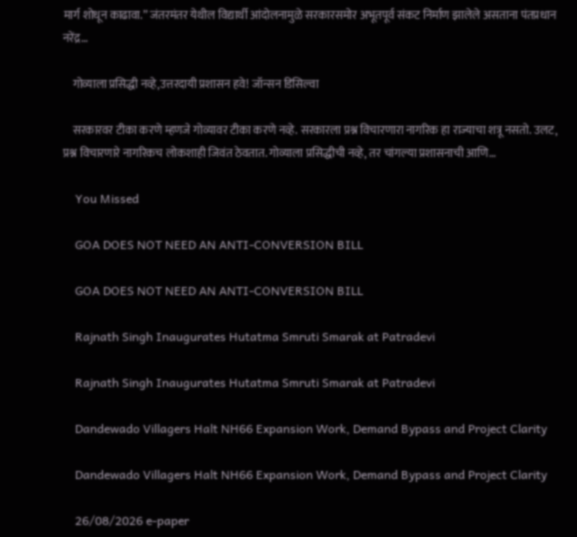मार्ग शोधून काढावा.” जंतरमंतर येथील विद्यार्थी आंदोलनामुळे सरकारसमोर अभूतपूर्व संकट निर्माण झालेले असताना पंतप्रधान नरेंद्र…

    गोव्याला प्रसिद्धी नव्हे,उत्तरदायी प्रशासन हवे! जॉन्सन डिसिल्वा

    सरकारवर टीका करणे म्हणजे गोव्यावर टीका करणे नव्हे. सरकारला प्रश्न विचारणारा नागरिक हा राज्याचा शत्रू नसतो. उलट, प्रश्न विचारणारे नागरिकच लोकशाही जिवंत ठेवतात. गोव्याला प्रसिद्धीची नव्हे, तर चांगल्या प्रशासनाची आणि…

    You Missed

    GOA DOES NOT NEED AN ANTI-CONVERSION BILL

    GOA DOES NOT NEED AN ANTI-CONVERSION BILL

    Rajnath Singh Inaugurates Hutatma Smruti Smarak at Patradevi

    Rajnath Singh Inaugurates Hutatma Smruti Smarak at Patradevi

    Dandewado Villagers Halt NH66 Expansion Work, Demand Bypass and Project Clarity

    Dandewado Villagers Halt NH66 Expansion Work, Demand Bypass and Project Clarity

    26/08/2026 e-paper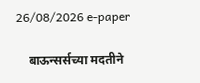26/08/2026 e-paper

    बाऊन्सर्सच्या मदतीने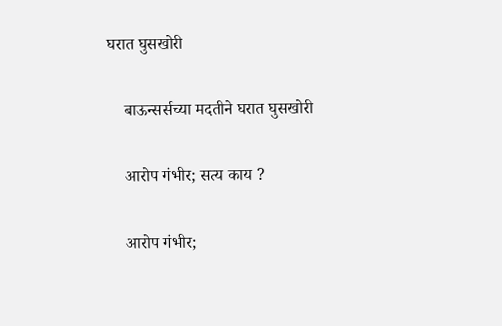घरात घुसखोरी

    बाऊन्सर्सच्या मदतीने घरात घुसखोरी

    आरोप गंभीर; सत्य काय ?

    आरोप गंभीर;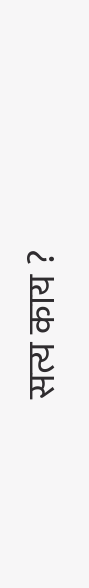सत्य काय ?